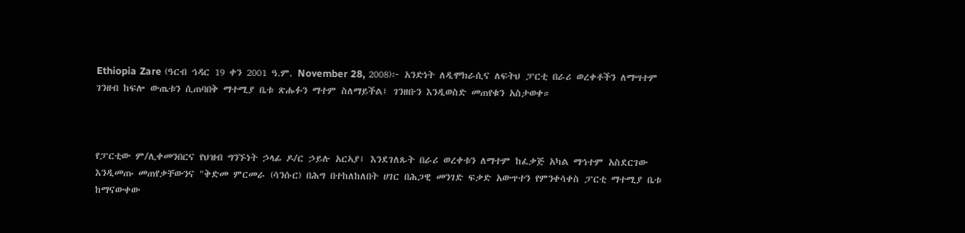Ethiopia Zare (ዓርብ ኅዳር 19 ቀን 2001 ዓ.ም. November 28, 2008)፦ አንድነት ለዲሞክራሲና ለፍትህ ፓርቲ በራሪ ወረቀቶችን ለማሣተም ገንዘብ ከፍሎ ውጤቱን ሲጠባበቅ ማተሚያ ቤቱ ጽሑፉን ማተም ስለማይችል፤ ገንዘቡን እንዲወስድ መጠየቁን አስታወቀ።



የፓርቲው ም/ሊቀመንበርና የህዝብ ግንኙነት ኃላፊ ዶ/ር ኃይሉ አርኣያ፤ እንደገለጹት በራሪ ወረቀቱን ለማተም ከፈቃጅ አካል ማኅተም አስደርገው እንዲመጡ መጠየቃቸውንና "ቅድመ ምርመራ (ሳንሱር) በሕግ በተከለከለበት ሀገር በሕጋዊ መንገድ ፍቃድ አውጥተን የምንቀሳቀስ ፓርቲ ማተሚያ ቤቱ ከማናውቀው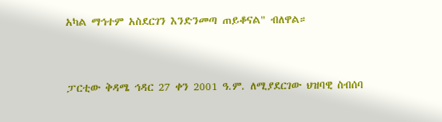አካል ማኅተም አስደርገን እንድንመጣ ጠይቆናል" ብለዋል።



ፓርቲው ቅዳሜ ኅዳር 27 ቀን 2001 ዓ.ም. ለሚያደርገው ህዝባዊ ስብሰባ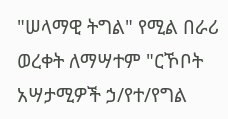"ሠላማዊ ትግል" የሚል በራሪ ወረቀት ለማሣተም "ርኾቦት አሣታሚዎች ኃ/የተ/የግል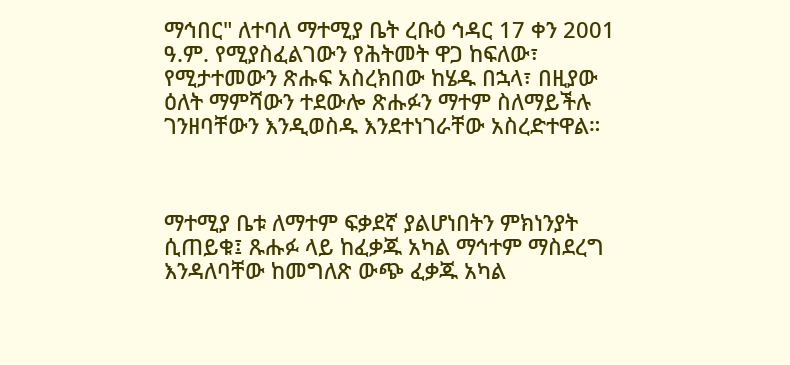ማኅበር" ለተባለ ማተሚያ ቤት ረቡዕ ኅዳር 17 ቀን 2001 ዓ.ም. የሚያስፈልገውን የሕትመት ዋጋ ከፍለው፣ የሚታተመውን ጽሑፍ አስረክበው ከሄዱ በኋላ፣ በዚያው ዕለት ማምሻውን ተደውሎ ጽሑፉን ማተም ስለማይችሉ ገንዘባቸውን እንዲወስዱ እንደተነገራቸው አስረድተዋል።



ማተሚያ ቤቱ ለማተም ፍቃደኛ ያልሆነበትን ምክነንያት ሲጠይቁ፤ ጹሑፉ ላይ ከፈቃጁ አካል ማኅተም ማስደረግ እንዳለባቸው ከመግለጽ ውጭ ፈቃጁ አካል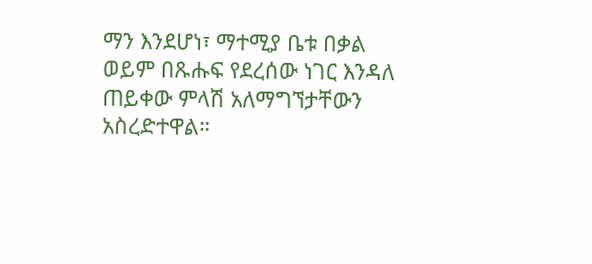ማን እንደሆነ፣ ማተሚያ ቤቱ በቃል ወይም በጹሑፍ የደረሰው ነገር እንዳለ ጠይቀው ምላሽ አለማግኘታቸውን አስረድተዋል።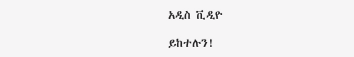አዲስ ቪዲዮ

ይከተሉን!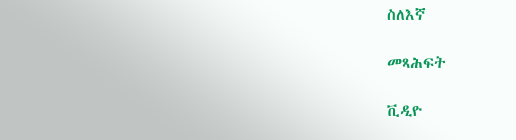ስለእኛ

መጻሕፍት

ቪዲዮ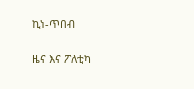ኪነ-ጥበብ

ዜና እና ፖለቲካ